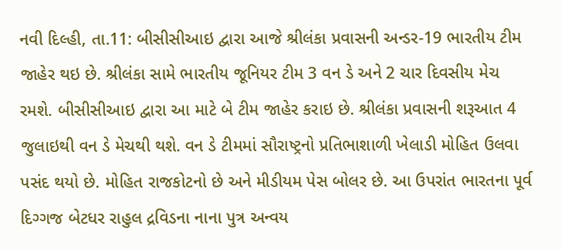નવી દિલ્હી, તા.11: બીસીસીઆઇ દ્વારા આજે શ્રીલંકા પ્રવાસની અન્ડર-19 ભારતીય ટીમ જાહેર થઇ છે. શ્રીલંકા સામે ભારતીય જૂનિયર ટીમ 3 વન ડે અને 2 ચાર દિવસીય મેચ રમશે. બીસીસીઆઇ દ્વારા આ માટે બે ટીમ જાહેર કરાઇ છે. શ્રીલંકા પ્રવાસની શરૂઆત 4 જુલાઇથી વન ડે મેચથી થશે. વન ડે ટીમમાં સૌરાષ્ટ્રનો પ્રતિભાશાળી ખેલાડી મોહિત ઉલવા પસંદ થયો છે. મોહિત રાજકોટનો છે અને મીડીયમ પેસ બોલર છે. આ ઉપરાંત ભારતના પૂર્વ દિગ્ગજ બેટધર રાહુલ દ્રવિડના નાના પુત્ર અન્વય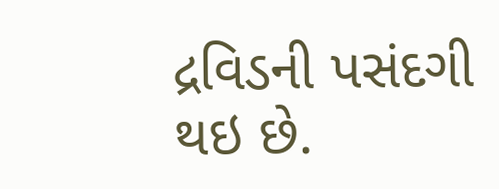દ્રવિડની પસંદગી થઇ છે.